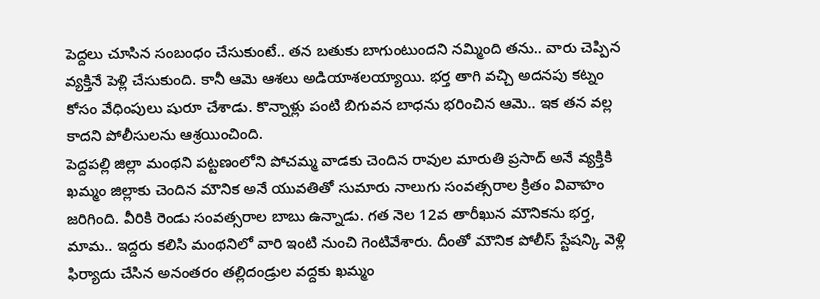పెద్దలు చూసిన సంబంధం చేసుకుంటే.. తన బతుకు బాగుంటుందని నమ్మింది తను.. వారు చెప్పిన వ్యక్తినే పెళ్లి చేసుకుంది. కానీ ఆమె ఆశలు అడియాశలయ్యాయి. భర్త తాగి వచ్చి అదనపు కట్నం కోసం వేధింపులు షురూ చేశాడు. కొన్నాళ్లు పంటి బిగువన బాధను భరించిన ఆమె.. ఇక తన వల్ల కాదని పోలీసులను ఆశ్రయించింది.
పెద్దపల్లి జిల్లా మంథని పట్టణంలోని పోచమ్మ వాడకు చెందిన రావుల మారుతి ప్రసాద్ అనే వ్యక్తికి ఖమ్మం జిల్లాకు చెందిన మౌనిక అనే యువతితో సుమారు నాలుగు సంవత్సరాల క్రితం వివాహం జరిగింది. వీరికి రెండు సంవత్సరాల బాబు ఉన్నాడు. గత నెల 12వ తారీఖున మౌనికను భర్త, మామ.. ఇద్దరు కలిసి మంథనిలో వారి ఇంటి నుంచి గెంటివేశారు. దీంతో మౌనిక పోలీస్ స్టేషన్కి వెళ్లి ఫిర్యాదు చేసిన అనంతరం తల్లిదండ్రుల వద్దకు ఖమ్మం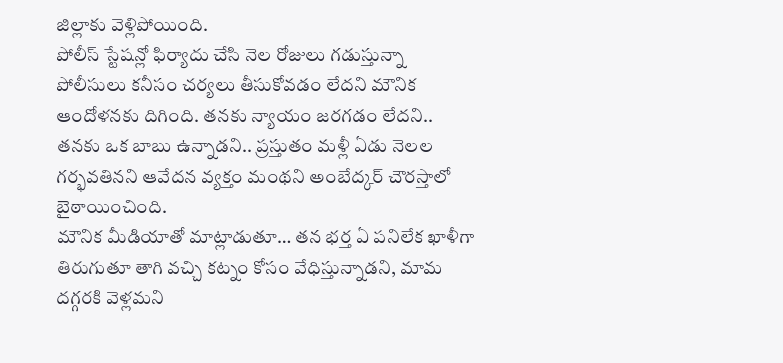జిల్లాకు వెళ్లిపోయింది.
పోలీస్ స్టేషన్లో ఫిర్యాదు చేసి నెల రోజులు గడుస్తున్నా పోలీసులు కనీసం చర్యలు తీసుకోవడం లేదని మౌనిక ఆందోళనకు దిగింది. తనకు న్యాయం జరగడం లేదని.. తనకు ఒక బాబు ఉన్నాడని.. ప్రస్తుతం మళ్లీ ఏడు నెలల గర్భవతినని ఆవేదన వ్యక్తం మంథని అంబేద్కర్ చౌరస్తాలో బైఠాయించింది.
మౌనిక మీడియాతో మాట్లాడుతూ… తన భర్త ఏ పనిలేక ఖాళీగా తిరుగుతూ తాగి వచ్చి కట్నం కోసం వేధిస్తున్నాడని, మామ దగ్గరకి వెళ్లమని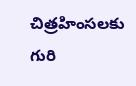చిత్రహింసలకు గురి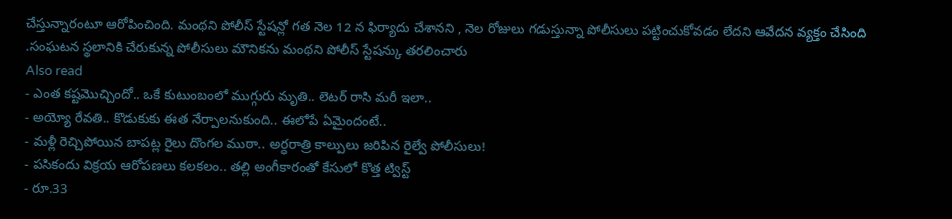చేస్తున్నారంటూ ఆరోపించింది. మంథని పోలీస్ స్టేషన్లో గత నెల 12 న ఫిర్యాదు చేశానని , నెల రోజులు గడుస్తున్నా పోలీసులు పట్టించుకోవడం లేదని ఆవేదన వ్యక్తం చేసింది .సంఘటన స్థలానికి చేరుకున్న పోలీసులు మౌనికను మంథని పోలీస్ స్టేషన్కు తరలించారు
Also read
- ఎంత కష్టమొచ్చిందో.. ఒకే కుటుంబంలో ముగ్గురు మృతి.. లెటర్ రాసి మరీ ఇలా..
- అయ్యో రేవతి.. కొడుకుకు ఈత నేర్పాలనుకుంది.. ఈలోపే ఏమైందంటే..
- మళ్లీ రెచ్చిపోయిన బాపట్ల రైలు దొంగల ముఠా.. అర్ధరాత్రి కాల్పులు జరిపిన రైల్వే పోలీసులు!
- పసికందు విక్రయ ఆరోపణలు కలకలం.. తల్లి అంగీకారంతో కేసులో కొత్త ట్విస్ట్
- రూ.33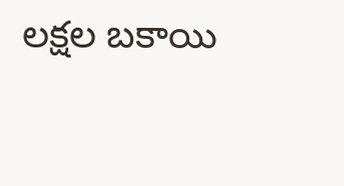లక్షల బకాయి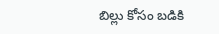బిల్లు కోసం బడికి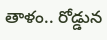తాళం.. రోడ్డున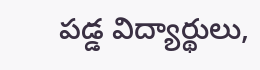పడ్డ విద్యార్థులు,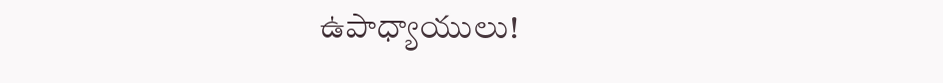ఉపాధ్యాయులు!